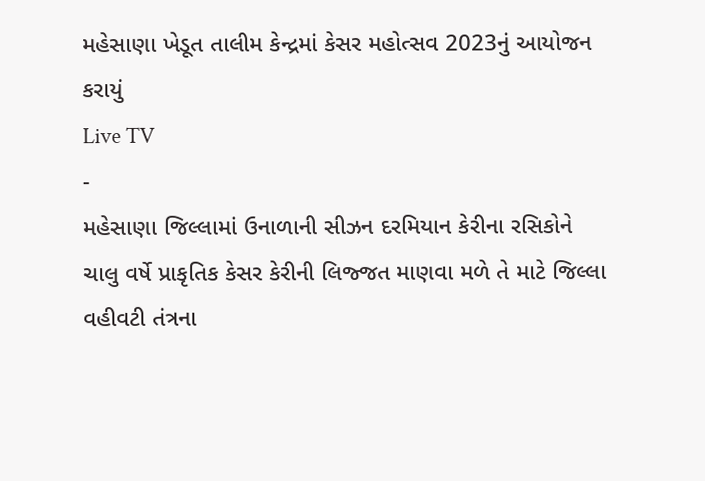મહેસાણા ખેડૂત તાલીમ કેન્દ્રમાં કેસર મહોત્સવ 2023નું આયોજન કરાયું
Live TV
-
મહેસાણા જિલ્લામાં ઉનાળાની સીઝન દરમિયાન કેરીના રસિકોને ચાલુ વર્ષે પ્રાકૃતિક કેસર કેરીની લિજ્જત માણવા મળે તે માટે જિલ્લા વહીવટી તંત્રના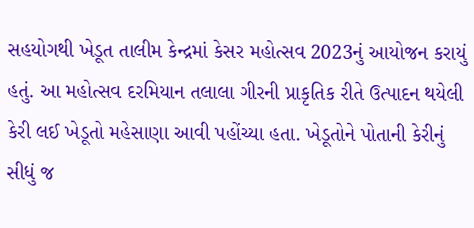સહયોગથી ખેડૂત તાલીમ કેન્દ્રમાં કેસર મહોત્સવ 2023નું આયોજન કરાયું હતું. આ મહોત્સવ દરમિયાન તલાલા ગીરની પ્રાકૃતિક રીતે ઉત્પાદન થયેલી કેરી લઈ ખેડૂતો મહેસાણા આવી પહોંચ્યા હતા. ખેડૂતોને પોતાની કેરીનું સીધું જ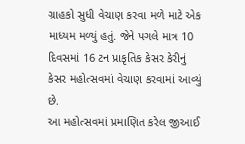ગ્રાહકો સુધી વેચાણ કરવા મળે માટે એક માધ્યમ મળ્યું હતું. જેને પગલે માત્ર 10 દિવસમાં 16 ટન પ્રાકૃતિક કેસર કેરીનું કેસર મહોત્સવમાં વેચાણ કરવામાં આવ્યું છે.
આ મહોત્સવમાં પ્રમાણિત કરેલ જીઆઈ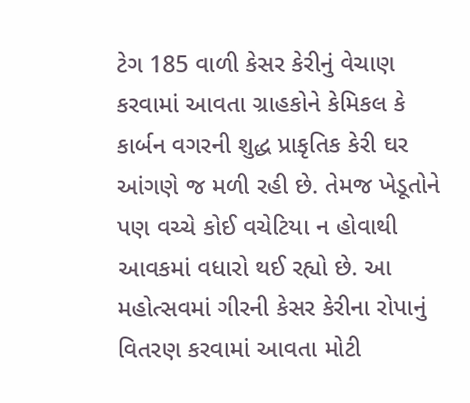ટેગ 185 વાળી કેસર કેરીનું વેચાણ કરવામાં આવતા ગ્રાહકોને કેમિકલ કે કાર્બન વગરની શુદ્ધ પ્રાકૃતિક કેરી ઘર આંગણે જ મળી રહી છે. તેમજ ખેડૂતોને પણ વચ્ચે કોઈ વચેટિયા ન હોવાથી આવકમાં વધારો થઈ રહ્યો છે. આ મહોત્સવમાં ગીરની કેસર કેરીના રોપાનું વિતરણ કરવામાં આવતા મોટી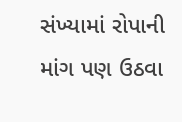સંખ્યામાં રોપાની માંગ પણ ઉઠવા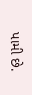પામી છે.